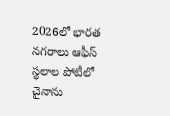2026లో భారత నగరాలు ఆఫీస్ స్థలాల పోటీలో చైనాను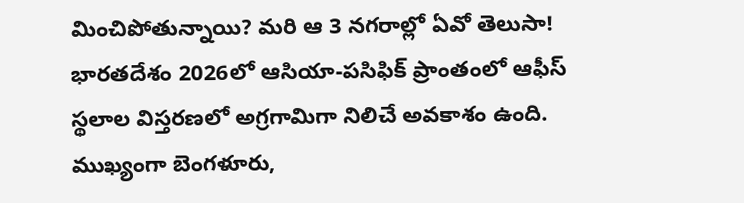మించిపోతున్నాయి? మరి ఆ 3 నగరాల్లో ఏవో తెలుసా!
భారతదేశం 2026లో ఆసియా-పసిఫిక్ ప్రాంతంలో ఆఫీస్ స్థలాల విస్తరణలో అగ్రగామిగా నిలిచే అవకాశం ఉంది. ముఖ్యంగా బెంగళూరు,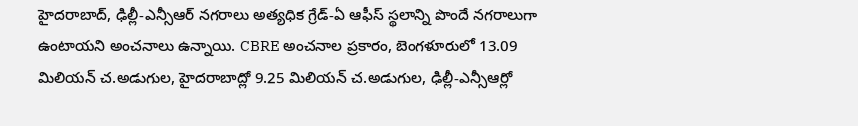హైదరాబాద్, ఢిల్లీ-ఎన్సీఆర్ నగరాలు అత్యధిక గ్రేడ్-ఏ ఆఫీస్ స్థలాన్ని పొందే నగరాలుగా ఉంటాయని అంచనాలు ఉన్నాయి. CBRE అంచనాల ప్రకారం, బెంగళూరులో 13.09 మిలియన్ చ.అడుగుల, హైదరాబాద్లో 9.25 మిలియన్ చ.అడుగుల, ఢిల్లీ-ఎన్సీఆర్లో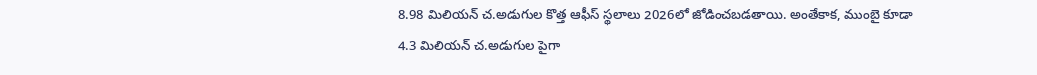8.98 మిలియన్ చ.అడుగుల కొత్త ఆఫీస్ స్థలాలు 2026లో జోడించబడతాయి. అంతేకాక, ముంబై కూడా 4.3 మిలియన్ చ.అడుగుల పైగా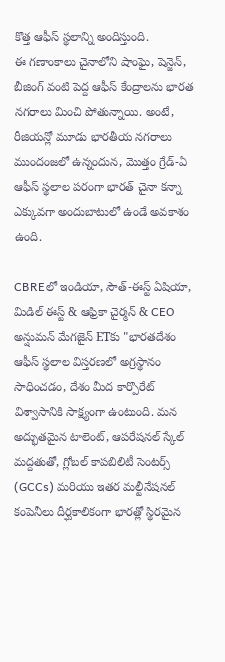కొత్త ఆఫీస్ స్థలాన్ని అందిస్తుంది.
ఈ గణాంకాలు చైనాలోని షాంఘై, షెన్జెన్, బీజింగ్ వంటి పెద్ద ఆఫీస్ కేంద్రాలను భారత నగరాలు మించి పోతున్నాయి. అంటే, రీజియన్లో మూడు భారతీయ నగరాలు ముందంజలో ఉన్నందున, మొత్తం గ్రేడ్-ఏ ఆఫీస్ స్థలాల పరంగా భారత్ చైనా కన్నా ఎక్కువగా అందుబాటులో ఉండే అవకాశం ఉంది.

CBREలో ఇండియా, సౌత్-ఈస్ట్ ఏషియా, మిడిల్ ఈస్ట్ & ఆఫ్రికా చైర్మన్ & CEO అన్షుమన్ మేగజైన్ ETకు "భారతదేశం ఆఫీస్ స్థలాల విస్తరణలో అగ్రస్థానం సాధించడం, దేశం మీద కార్పొరేట్ విశ్వాసానికి సాక్ష్యంగా ఉంటుంది. మన అద్భుతమైన టాలెంట్, ఆపరేషనల్ స్కేల్ మద్దతుతో, గ్లోబల్ కాపబిలిటీ సెంటర్స్ (GCCs) మరియు ఇతర మల్టీనేషనల్ కంపెనీలు దీర్ఘకాలికంగా భారత్లో స్థిరమైన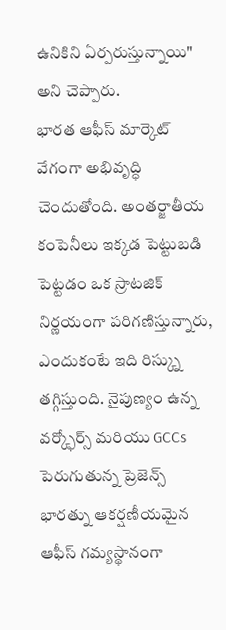ఉనికిని ఏర్పరుస్తున్నాయి" అని చెప్పారు.
భారత ఆఫీస్ మార్కెట్ వేగంగా అభివృద్ధి చెందుతోంది. అంతర్జాతీయ కంపెనీలు ఇక్కడ పెట్టుబడి పెట్టడం ఒక స్రాటజిక్ నిర్ణయంగా పరిగణిస్తున్నారు, ఎందుకంటే ఇది రిస్క్ను తగ్గిస్తుంది. నైపుణ్యం ఉన్న వర్క్ఫోర్స్ మరియు GCCs పెరుగుతున్న ప్రెజెన్స్ భారత్ను ఆకర్షణీయమైన ఆఫీస్ గమ్యస్థానంగా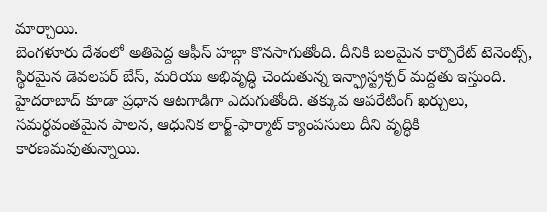మార్చాయి.
బెంగళూరు దేశంలో అతిపెద్ద ఆఫీస్ హబ్గా కొనసాగుతోంది. దీనికి బలమైన కార్పొరేట్ టెనెంట్స్, స్థిరమైన డెవలపర్ బేస్, మరియు అభివృద్ధి చెందుతున్న ఇన్ఫ్రాస్ట్రక్చర్ మద్దతు ఇస్తుంది. హైదరాబాద్ కూడా ప్రధాన ఆటగాడిగా ఎదుగుతోంది. తక్కువ ఆపరేటింగ్ ఖర్చులు, సమర్థవంతమైన పాలన, ఆధునిక లార్జ్-ఫార్మాట్ క్యాంపసులు దీని వృద్ధికి కారణమవుతున్నాయి.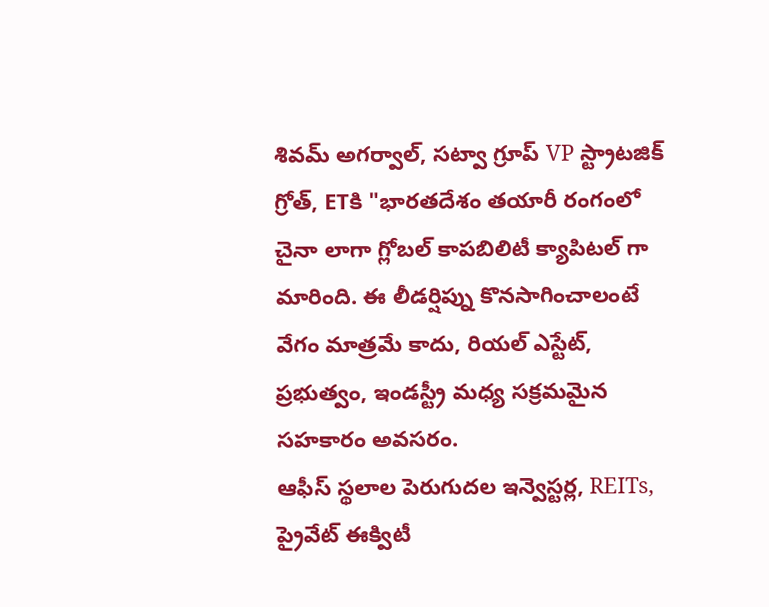శివమ్ అగర్వాల్, సట్వా గ్రూప్ VP స్ట్రాటజిక్ గ్రోత్, ETకి "భారతదేశం తయారీ రంగంలో చైనా లాగా గ్లోబల్ కాపబిలిటీ క్యాపిటల్ గా మారింది. ఈ లీడర్షిప్ను కొనసాగించాలంటే వేగం మాత్రమే కాదు, రియల్ ఎస్టేట్, ప్రభుత్వం, ఇండస్ట్రీ మధ్య సక్రమమైన సహకారం అవసరం.
ఆఫీస్ స్థలాల పెరుగుదల ఇన్వెస్టర్ల, REITs, ప్రైవేట్ ఈక్విటీ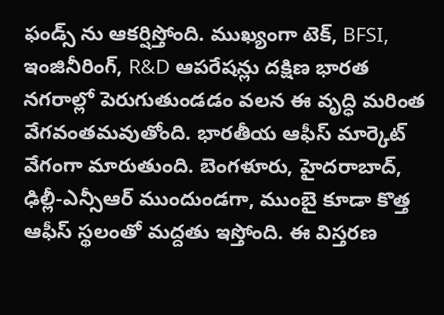ఫండ్స్ ను ఆకర్షిస్తోంది. ముఖ్యంగా టెక్, BFSI, ఇంజినీరింగ్, R&D ఆపరేషన్లు దక్షిణ భారత నగరాల్లో పెరుగుతుండడం వలన ఈ వృద్ధి మరింత వేగవంతమవుతోంది. భారతీయ ఆఫీస్ మార్కెట్ వేగంగా మారుతుంది. బెంగళూరు, హైదరాబాద్, ఢిల్లీ-ఎన్సీఆర్ ముందుండగా, ముంబై కూడా కొత్త ఆఫీస్ స్థలంతో మద్దతు ఇస్తోంది. ఈ విస్తరణ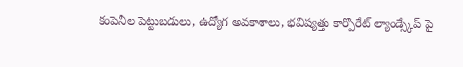కంపెనీల పెట్టుబడులు, ఉద్యోగ అవకాశాలు, భవిష్యత్తు కార్పొరేట్ ల్యాండ్స్కేప్ పై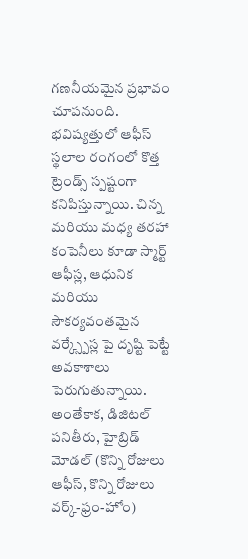గణనీయమైన ప్రభావం చూపనుంది.
భవిష్యత్తులో ఆఫీస్ స్థలాల రంగంలో కొత్త ట్రెండ్స్ స్పష్టంగా కనిపిస్తున్నాయి. చిన్న మరియు మధ్య తరహా కంపెనీలు కూడా స్మార్ట్ ఆఫీస్ల, ఆధునిక మరియు సౌకర్యవంతమైన వర్క్స్పేస్ల పై దృష్టి పెట్టే అవకాశాలు పెరుగుతున్నాయి. అంతేకాక, డిజిటల్ పనితీరు, హైబ్రిడ్ మోడల్ (కొన్ని రోజులు ఆఫీస్, కొన్ని రోజులు వర్క్-ఫ్రం-హోం)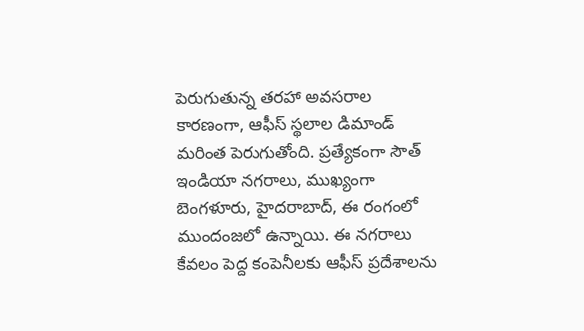పెరుగుతున్న తరహా అవసరాల కారణంగా, ఆఫీస్ స్థలాల డిమాండ్ మరింత పెరుగుతోంది. ప్రత్యేకంగా సౌత్ ఇండియా నగరాలు, ముఖ్యంగా బెంగళూరు, హైదరాబాద్, ఈ రంగంలో ముందంజలో ఉన్నాయి. ఈ నగరాలు కేవలం పెద్ద కంపెనీలకు ఆఫీస్ ప్రదేశాలను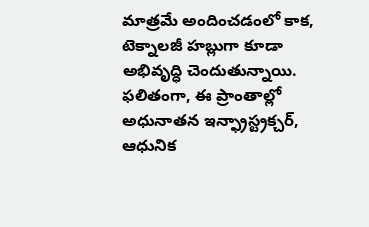మాత్రమే అందించడంలో కాక, టెక్నాలజీ హబ్లుగా కూడా అభివృద్ధి చెందుతున్నాయి. ఫలితంగా, ఈ ప్రాంతాల్లో అధునాతన ఇన్ఫ్రాస్ట్రక్చర్, ఆధునిక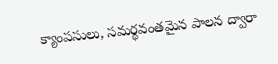క్యాంపసులు, సమర్థవంతమైన పాలన ద్వారా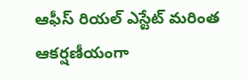ఆఫీస్ రియల్ ఎస్టేట్ మరింత ఆకర్షణీయంగా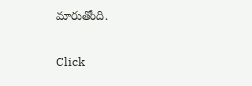మారుతోంది.


Click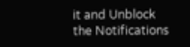it and Unblock the Notifications